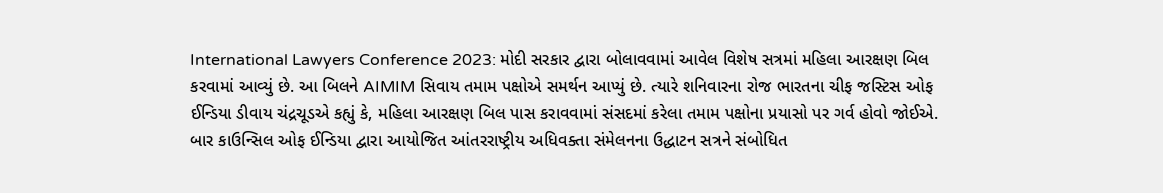International Lawyers Conference 2023: મોદી સરકાર દ્વારા બોલાવવામાં આવેલ વિશેષ સત્રમાં મહિલા આરક્ષણ બિલ કરવામાં આવ્યું છે. આ બિલને AIMIM સિવાય તમામ પક્ષોએ સમર્થન આપ્યું છે. ત્યારે શનિવારના રોજ ભારતના ચીફ જસ્ટિસ ઓફ ઈન્ડિયા ડીવાય ચંદ્રચૂડએ કહ્યું કે, મહિલા આરક્ષણ બિલ પાસ કરાવવામાં સંસદમાં કરેલા તમામ પક્ષોના પ્રયાસો પર ગર્વ હોવો જોઈએ.
બાર કાઉન્સિલ ઓફ ઈન્ડિયા દ્વારા આયોજિત આંતરરાષ્ટ્રીય અધિવક્તા સંમેલનના ઉદ્ધાટન સત્રને સંબોધિત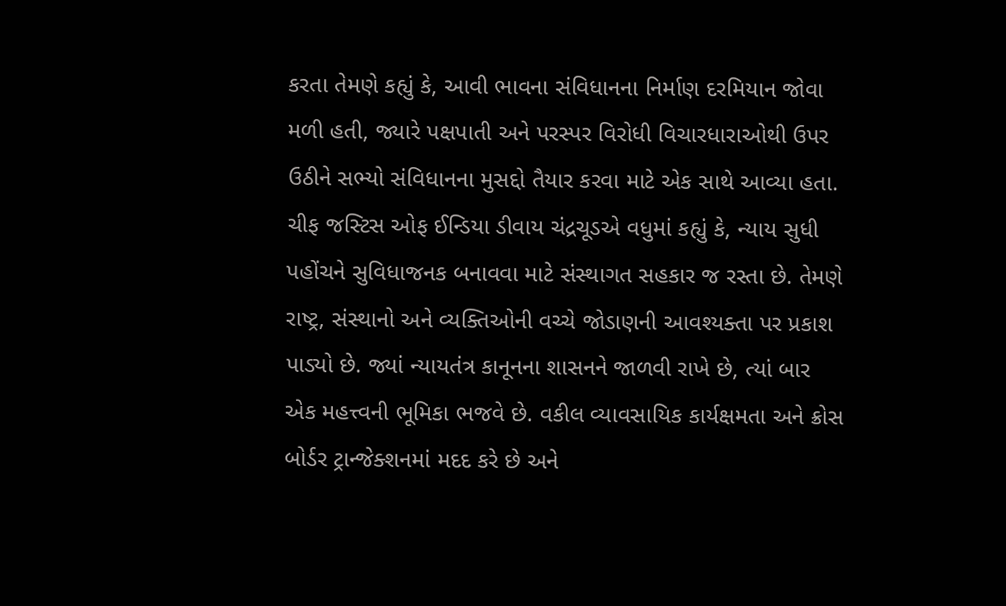કરતા તેમણે કહ્યું કે, આવી ભાવના સંવિધાનના નિર્માણ દરમિયાન જોવા મળી હતી, જ્યારે પક્ષપાતી અને પરસ્પર વિરોધી વિચારધારાઓથી ઉપર ઉઠીને સભ્યો સંવિધાનના મુસદ્દો તૈયાર કરવા માટે એક સાથે આવ્યા હતા.
ચીફ જસ્ટિસ ઓફ ઈન્ડિયા ડીવાય ચંદ્રચૂડએ વધુમાં કહ્યું કે, ન્યાય સુધી પહોંચને સુવિધાજનક બનાવવા માટે સંસ્થાગત સહકાર જ રસ્તા છે. તેમણે રાષ્ટ્ર, સંસ્થાનો અને વ્યક્તિઓની વચ્ચે જોડાણની આવશ્યક્તા પર પ્રકાશ પાડ્યો છે. જ્યાં ન્યાયતંત્ર કાનૂનના શાસનને જાળવી રાખે છે, ત્યાં બાર એક મહત્ત્વની ભૂમિકા ભજવે છે. વકીલ વ્યાવસાયિક કાર્યક્ષમતા અને ક્રોસ બોર્ડર ટ્રાન્જેક્શનમાં મદદ કરે છે અને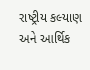રાષ્ટ્રીય કલ્યાણ અને આર્થિક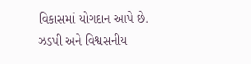વિકાસમાં યોગદાન આપે છે.
ઝડપી અને વિશ્વસનીય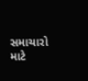સમાચારો માટે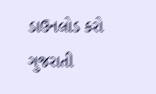ડાઉનલોડ કરો ગુજરાતી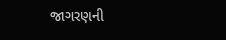જાગરણની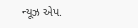ન્યૂઝ એપ.